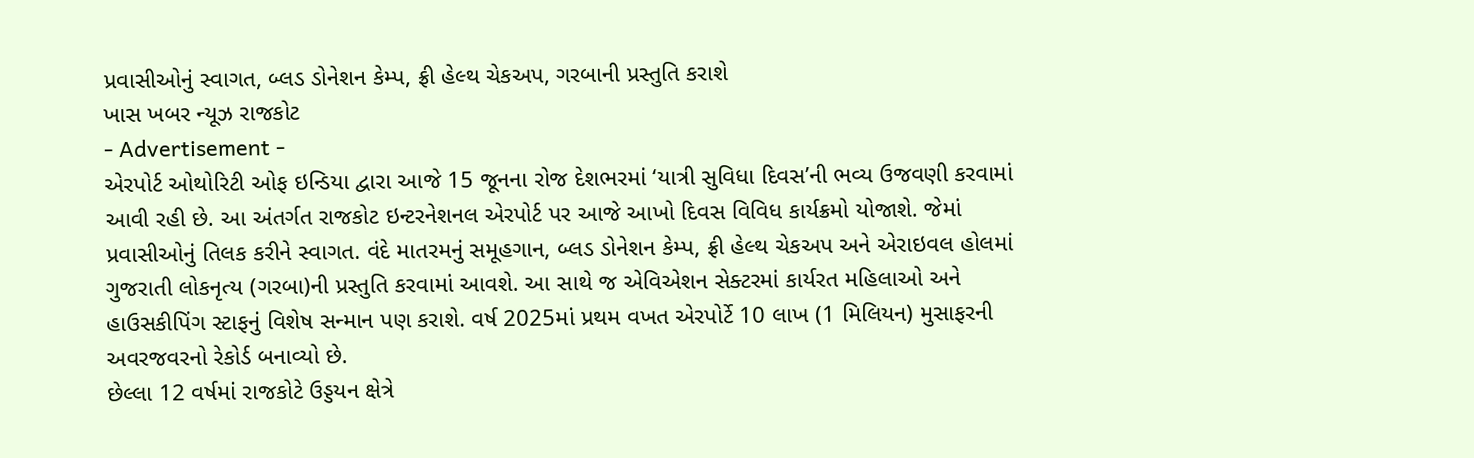પ્રવાસીઓનું સ્વાગત, બ્લડ ડોનેશન કેમ્પ, ફ્રી હેલ્થ ચેકઅપ, ગરબાની પ્રસ્તુતિ કરાશે
ખાસ ખબર ન્યૂઝ રાજકોટ
- Advertisement -
એરપોર્ટ ઓથોરિટી ઓફ ઇન્ડિયા દ્વારા આજે 15 જૂનના રોજ દેશભરમાં ‘યાત્રી સુવિધા દિવસ’ની ભવ્ય ઉજવણી કરવામાં આવી રહી છે. આ અંતર્ગત રાજકોટ ઇન્ટરનેશનલ એરપોર્ટ પર આજે આખો દિવસ વિવિધ કાર્યક્રમો યોજાશે. જેમાં પ્રવાસીઓનું તિલક કરીને સ્વાગત. વંદે માતરમનું સમૂહગાન, બ્લડ ડોનેશન કેમ્પ, ફ્રી હેલ્થ ચેકઅપ અને એરાઇવલ હોલમાં ગુજરાતી લોકનૃત્ય (ગરબા)ની પ્રસ્તુતિ કરવામાં આવશે. આ સાથે જ એવિએશન સેક્ટરમાં કાર્યરત મહિલાઓ અને હાઉસકીપિંગ સ્ટાફનું વિશેષ સન્માન પણ કરાશે. વર્ષ 2025માં પ્રથમ વખત એરપોર્ટે 10 લાખ (1 મિલિયન) મુસાફરની અવરજવરનો રેકોર્ડ બનાવ્યો છે.
છેલ્લા 12 વર્ષમાં રાજકોટે ઉડ્ડયન ક્ષેત્રે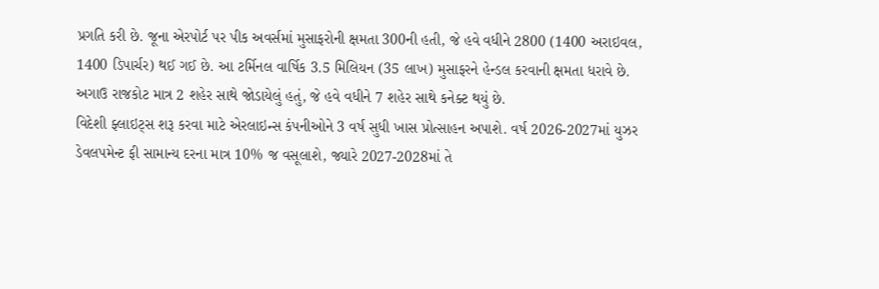પ્રગતિ કરી છે. જૂના એરપોર્ટ પર પીક અવર્સમાં મુસાફરોની ક્ષમતા 300ની હતી, જે હવે વધીને 2800 (1400 અરાઇવલ, 1400 ડિપાર્ચર) થઈ ગઈ છે. આ ટર્મિનલ વાર્ષિક 3.5 મિલિયન (35 લાખ) મુસાફરને હેન્ડલ કરવાની ક્ષમતા ધરાવે છે. અગાઉ રાજકોટ માત્ર 2 શહેર સાથે જોડાયેલું હતું, જે હવે વધીને 7 શહેર સાથે કનેક્ટ થયું છે.
વિદેશી ફ્લાઇટ્સ શરૂ કરવા માટે એરલાઇન્સ કંપનીઓને 3 વર્ષ સુધી ખાસ પ્રોત્સાહન અપાશે. વર્ષ 2026-2027માં યુઝર ડેવલપમેન્ટ ફી સામાન્ય દરના માત્ર 10% જ વસૂલાશે, જ્યારે 2027-2028માં તે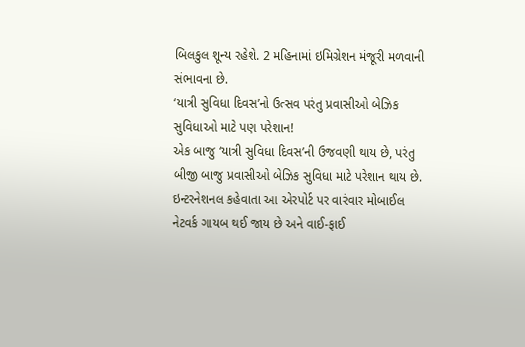બિલકુલ શૂન્ય રહેશે. 2 મહિનામાં ઇમિગ્રેશન મંજૂરી મળવાની સંભાવના છે.
‘યાત્રી સુવિધા દિવસ’નો ઉત્સવ પરંતુ પ્રવાસીઓ બેઝિક સુવિધાઓ માટે પણ પરેશાન!
એક બાજુ ‘યાત્રી સુવિધા દિવસ’ની ઉજવણી થાય છે, પરંતુ બીજી બાજુ પ્રવાસીઓ બેઝિક સુવિધા માટે પરેશાન થાય છે. ઇન્ટરનેશનલ કહેવાતા આ એરપોર્ટ પર વારંવાર મોબાઈલ નેટવર્ક ગાયબ થઈ જાય છે અને વાઈ-ફાઈ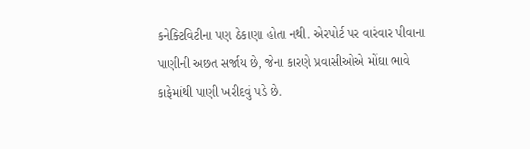કનેક્ટિવિટીના પણ ઠેકાણા હોતા નથી. એરપોર્ટ પર વારંવાર પીવાના પાણીની અછત સર્જાય છે, જેના કારણે પ્રવાસીઓએ મોંઘા ભાવે કાફેમાંથી પાણી ખરીદવું પડે છે.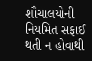શૌચાલયોની નિયમિત સફાઈ થતી ન હોવાથી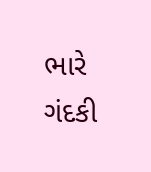ભારે ગંદકી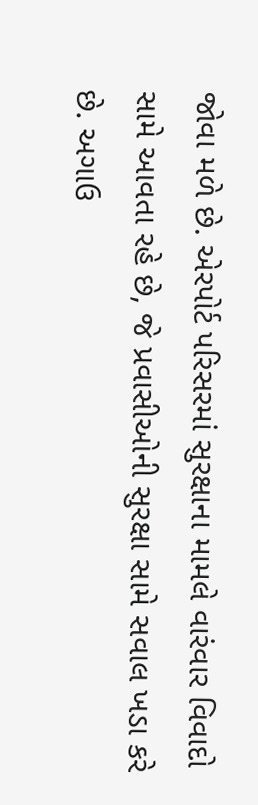જોવા મળે છે. એરપોર્ટ પરિસરમાં સુરક્ષાના મામલે વારંવાર વિવાદો સામે આવતા રહે છે, જે પ્રવાસીઓની સુરક્ષા સામે સવાલ ખડા કરે છે. અગાઉ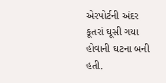એરપોર્ટની અંદર કૂતરાં ઘૂસી ગયા હોવાની ઘટના બની હતી.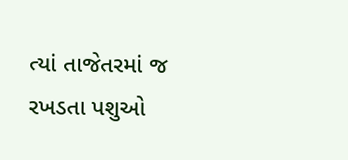ત્યાં તાજેતરમાં જ રખડતા પશુઓ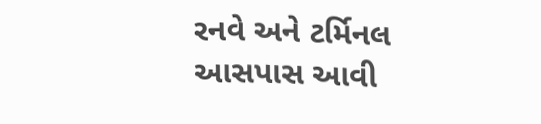રનવે અને ટર્મિનલ આસપાસ આવી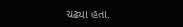ચઢ્યા હતા.